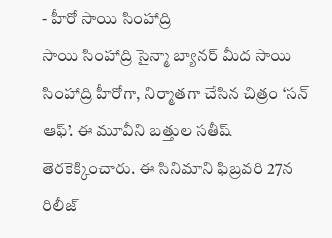- హీరో సాయి సింహాద్రి
సాయి సింహాద్రి సైన్మా బ్యానర్ మీద సాయి సింహాద్రి హీరోగా, నిర్మాతగా చేసిన చిత్రం ‘సన్ ఆఫ్’. ఈ మూవీని బత్తుల సతీష్ తెరకెక్కించారు. ఈ సినిమాని ఫిబ్రవరి 27న రిలీజ్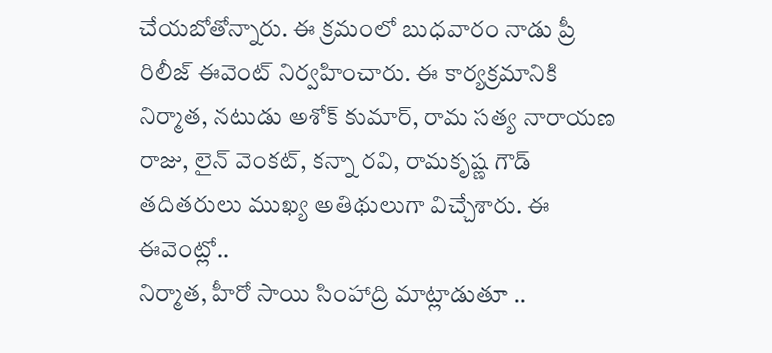చేయబోతోన్నారు. ఈ క్రమంలో బుధవారం నాడు ప్రీ రిలీజ్ ఈవెంట్ నిర్వహించారు. ఈ కార్యక్రమానికి నిర్మాత, నటుడు అశోక్ కుమార్, రామ సత్య నారాయణ రాజు, లైన్ వెంకట్, కన్నా రవి, రామకృష్ణ గౌడ్ తదితరులు ముఖ్య అతిథులుగా విచ్చేశారు. ఈ ఈవెంట్లో..
నిర్మాత, హీరో సాయి సింహాద్రి మాట్లాడుతూ ..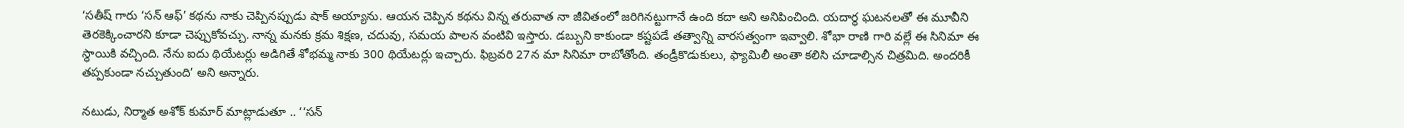‘సతీష్ గారు ‘సన్ ఆఫ్’ కథను నాకు చెప్పినప్పుడు షాక్ అయ్యాను. ఆయన చెప్పిన కథను విన్న తరువాత నా జీవితంలో జరిగినట్టుగానే ఉంది కదా అని అనిపించింది. యదార్థ ఘటనలతో ఈ మూవీని తెరకెక్కించారని కూడా చెప్పుకోవచ్చు. నాన్న మనకు క్రమ శిక్షణ, చదువు, సమయ పాలన వంటివి ఇస్తారు. డబ్బుని కాకుండా కష్టపడే తత్వాన్ని వారసత్వంగా ఇవ్వాలి. శోభా రాణి గారి వల్లే ఈ సినిమా ఈ స్థాయికి వచ్చింది. నేను ఐదు థియేటర్లు అడిగితే శోభమ్మ నాకు 300 థియేటర్లు ఇచ్చారు. ఫిబ్రవరి 27న మా సినిమా రాబోతోంది. తండ్రీకొడుకులు, ఫ్యామిలీ అంతా కలిసి చూడాల్సిన చిత్రమిది. అందరికీ తప్పకుండా నచ్చుతుంది’ అని అన్నారు.

నటుడు, నిర్మాత అశోక్ కుమార్ మాట్లాడుతూ .. ‘‘సన్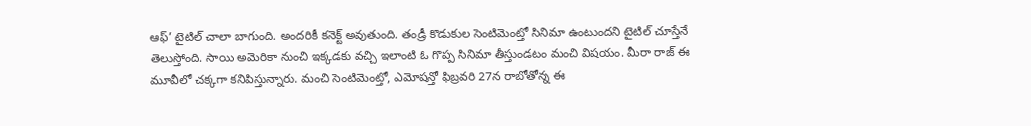ఆఫ్’ టైటిల్ చాలా బాగుంది. అందరికీ కనెక్ట్ అవుతుంది. తండ్రీ కొడుకుల సెంటిమెంట్తో సినిమా ఉంటుందని టైటిల్ చూస్తేనే తెలుస్తోంది. సాయి అమెరికా నుంచి ఇక్కడకు వచ్చి ఇలాంటి ఓ గొప్ప సినిమా తీస్తుండటం మంచి విషయం. మీరా రాజ్ ఈ మూవీలో చక్కగా కనిపిస్తున్నారు. మంచి సెంటిమెంట్తో, ఎమోషన్తో ఫిబ్రవరి 27న రాబోతోన్న ఈ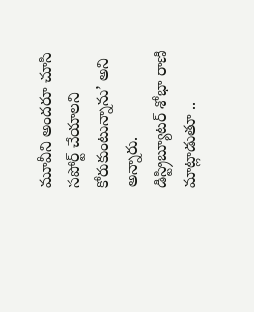మూవీని అందరూ చూసి సపోర్ట్ చేయాలని కోరుకుంటున్నాను’ అని అన్నారు.
డిస్ట్రిబ్యూటర్ శోభా రాణి మాట్లాడుతూ ..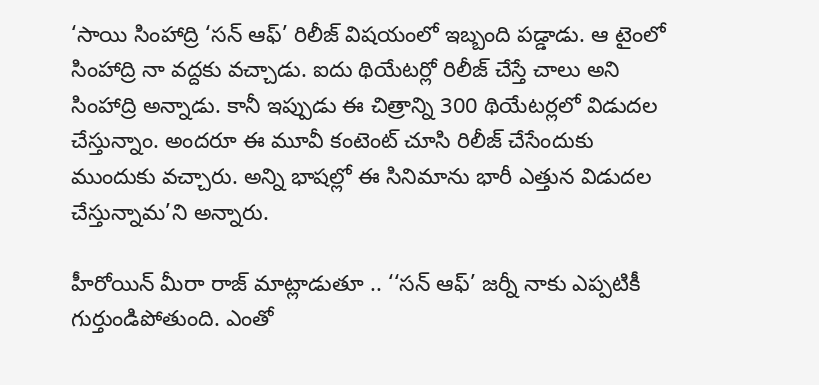‘సాయి సింహాద్రి ‘సన్ ఆఫ్’ రిలీజ్ విషయంలో ఇబ్బంది పడ్డాడు. ఆ టైంలో సింహాద్రి నా వద్దకు వచ్చాడు. ఐదు థియేటర్లో రిలీజ్ చేస్తే చాలు అని సింహాద్రి అన్నాడు. కానీ ఇప్పుడు ఈ చిత్రాన్ని 300 థియేటర్లలో విడుదల చేస్తున్నాం. అందరూ ఈ మూవీ కంటెంట్ చూసి రిలీజ్ చేసేందుకు ముందుకు వచ్చారు. అన్ని భాషల్లో ఈ సినిమాను భారీ ఎత్తున విడుదల చేస్తున్నామ’ని అన్నారు.

హీరోయిన్ మీరా రాజ్ మాట్లాడుతూ .. ‘‘సన్ ఆఫ్’ జర్నీ నాకు ఎప్పటికీ గుర్తుండిపోతుంది. ఎంతో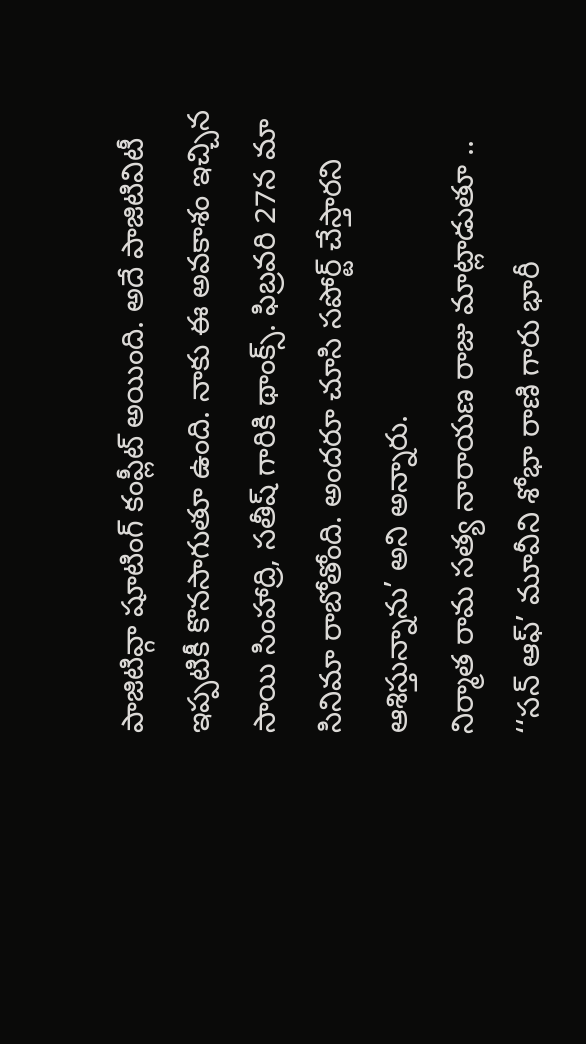పాజిటివ్గా షూటింగ్ కంప్లీట్ అయింది. అదే పాజిటివిటీ ఇప్పటికీ కొనసాగుతూ ఉంది. నాకు ఈ అవకాశం ఇచ్చిన సాయి సింహాద్రి, సతీష్ గారికి థాంక్స్. ఫిబ్రవరి 27న మా సినిమా రాబోతోంది. అందరూ చూసి సపోర్ట్ చేస్తారని ఆశిస్తున్నాను’ అని అన్నారు.
నిర్మాత రామ సత్య నారాయణ రాజు మాట్లాడుతూ .. ‘‘సన్ ఆఫ్’ మూవీని శోభా రాణి గారు భారీ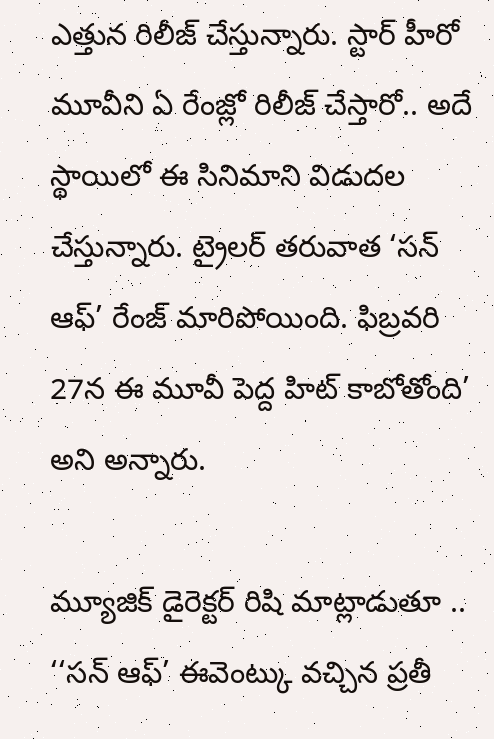ఎత్తున రిలీజ్ చేస్తున్నారు. స్టార్ హీరో మూవీని ఏ రేంజ్లో రిలీజ్ చేస్తారో.. అదే స్థాయిలో ఈ సినిమాని విడుదల చేస్తున్నారు. ట్రైలర్ తరువాత ‘సన్ ఆఫ్’ రేంజ్ మారిపోయింది. ఫిబ్రవరి 27న ఈ మూవీ పెద్ద హిట్ కాబోతోంది’ అని అన్నారు.

మ్యూజిక్ డైరెక్టర్ రిషి మాట్లాడుతూ .. ‘‘సన్ ఆఫ్’ ఈవెంట్కు వచ్చిన ప్రతీ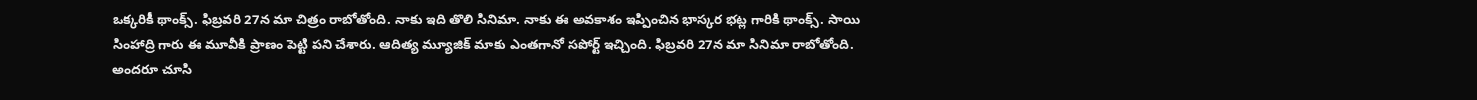ఒక్కరికీ థాంక్స్. ఫిబ్రవరి 27న మా చిత్రం రాబోతోంది. నాకు ఇది తొలి సినిమా. నాకు ఈ అవకాశం ఇప్పించిన భాస్కర భట్ల గారికి థాంక్స్. సాయి సింహాద్రి గారు ఈ మూవీకి ప్రాణం పెట్టి పని చేశారు. ఆదిత్య మ్యూజిక్ మాకు ఎంతగానో సపోర్ట్ ఇచ్చింది. ఫిబ్రవరి 27న మా సినిమా రాబోతోంది. అందరూ చూసి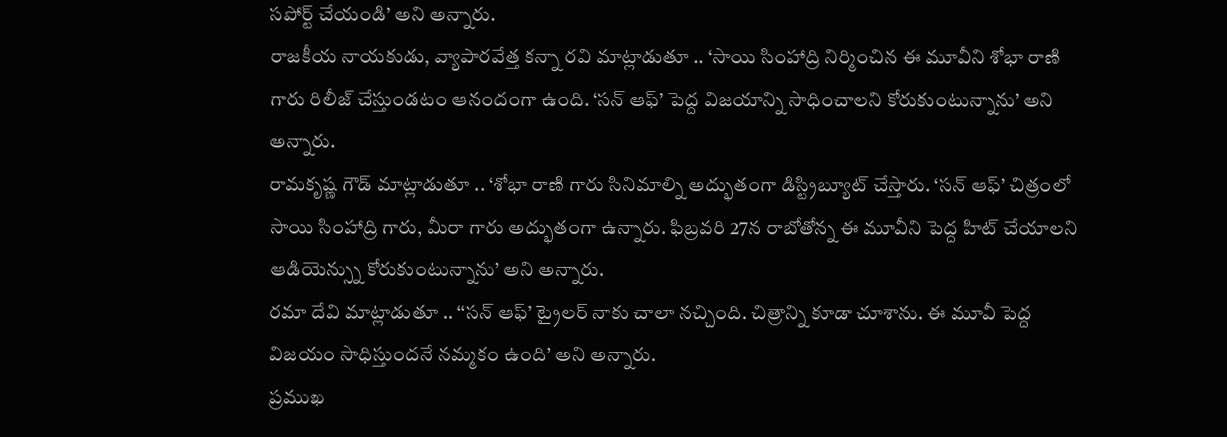సపోర్ట్ చేయండి’ అని అన్నారు.
రాజకీయ నాయకుడు, వ్యాపారవేత్త కన్నా రవి మాట్లాడుతూ .. ‘సాయి సింహాద్రి నిర్మించిన ఈ మూవీని శోభా రాణి గారు రిలీజ్ చేస్తుండటం ఆనందంగా ఉంది. ‘సన్ ఆఫ్’ పెద్ద విజయాన్ని సాధించాలని కోరుకుంటున్నాను’ అని అన్నారు.
రామకృష్ణ గౌడ్ మాట్లాడుతూ .. ‘శోభా రాణి గారు సినిమాల్ని అద్భుతంగా డిస్ట్రిబ్యూట్ చేస్తారు. ‘సన్ ఆఫ్’ చిత్రంలో సాయి సింహాద్రి గారు, మీరా గారు అద్భుతంగా ఉన్నారు. ఫిబ్రవరి 27న రాబోతోన్న ఈ మూవీని పెద్ద హిట్ చేయాలని ఆడియెన్స్ను కోరుకుంటున్నాను’ అని అన్నారు.
రమా దేవి మాట్లాడుతూ .. ‘‘సన్ ఆఫ్’ ట్రైలర్ నాకు చాలా నచ్చింది. చిత్రాన్ని కూడా చూశాను. ఈ మూవీ పెద్ద విజయం సాధిస్తుందనే నమ్మకం ఉంది’ అని అన్నారు.
ప్రముఖ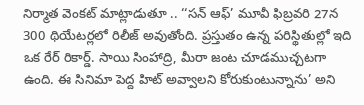నిర్మాత వెంకట్ మాట్లాడుతూ .. ‘‘సన్ ఆఫ్’ మూవీ ఫిబ్రవరి 27న 300 థియేటర్లలో రిలీజ్ అవుతోంది. ప్రస్తుతం ఉన్న పరిస్థితుల్లో ఇది ఒక రేర్ రికార్డ్. సాయి సింహాద్రి, మీరా జంట చూడముచ్చటగా ఉంది. ఈ సినిమా పెద్ద హిట్ అవ్వాలని కోరుకుంటున్నాను’ అని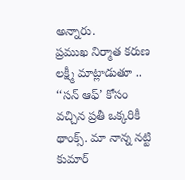అన్నారు.
ప్రముఖ నిర్మాత కరుణ లక్ష్మీ మాట్లాడుతూ .. ‘‘సన్ ఆఫ్’ కోసం వచ్చిన ప్రతీ ఒక్కరికీ థాంక్స్. మా నాన్న నట్టి కుమార్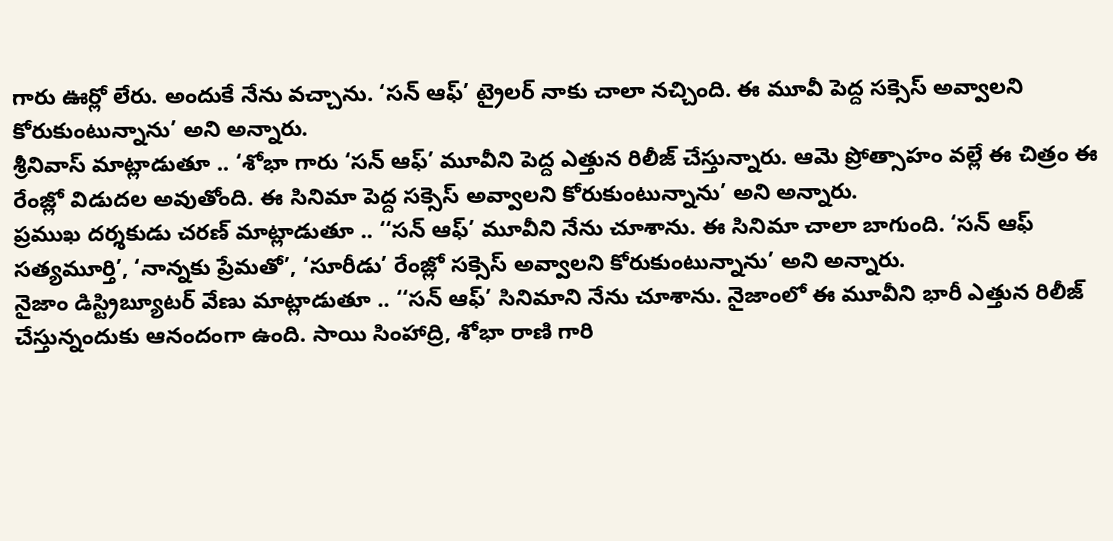గారు ఊర్లో లేరు. అందుకే నేను వచ్చాను. ‘సన్ ఆఫ్’ ట్రైలర్ నాకు చాలా నచ్చింది. ఈ మూవీ పెద్ద సక్సెస్ అవ్వాలని కోరుకుంటున్నాను’ అని అన్నారు.
శ్రీనివాస్ మాట్లాడుతూ .. ‘శోభా గారు ‘సన్ ఆఫ్’ మూవీని పెద్ద ఎత్తున రిలీజ్ చేస్తున్నారు. ఆమె ప్రోత్సాహం వల్లే ఈ చిత్రం ఈ రేంజ్లో విడుదల అవుతోంది. ఈ సినిమా పెద్ద సక్సెస్ అవ్వాలని కోరుకుంటున్నాను’ అని అన్నారు.
ప్రముఖ దర్శకుడు చరణ్ మాట్లాడుతూ .. ‘‘సన్ ఆఫ్’ మూవీని నేను చూశాను. ఈ సినిమా చాలా బాగుంది. ‘సన్ ఆఫ్ సత్యమూర్తి’, ‘నాన్నకు ప్రేమతో’, ‘సూరీడు’ రేంజ్లో సక్సెస్ అవ్వాలని కోరుకుంటున్నాను’ అని అన్నారు.
నైజాం డిస్ట్రిబ్యూటర్ వేణు మాట్లాడుతూ .. ‘‘సన్ ఆఫ్’ సినిమాని నేను చూశాను. నైజాంలో ఈ మూవీని భారీ ఎత్తున రిలీజ్ చేస్తున్నందుకు ఆనందంగా ఉంది. సాయి సింహాద్రి, శోభా రాణి గారి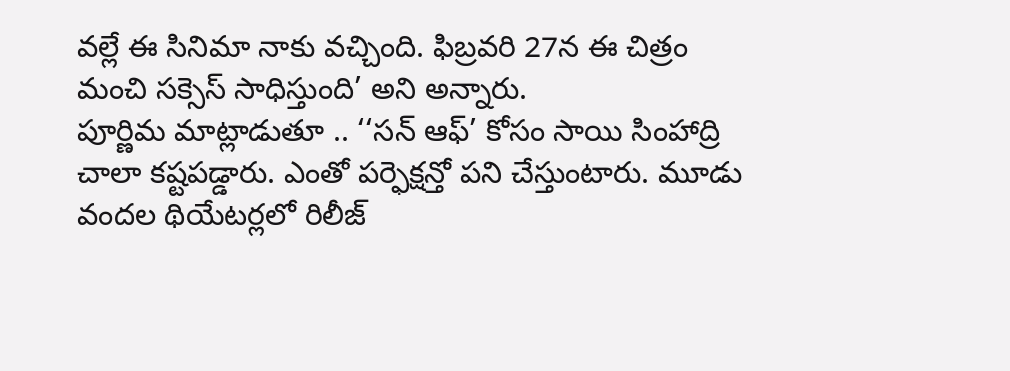వల్లే ఈ సినిమా నాకు వచ్చింది. ఫిబ్రవరి 27న ఈ చిత్రం మంచి సక్సెస్ సాధిస్తుంది’ అని అన్నారు.
పూర్ణిమ మాట్లాడుతూ .. ‘‘సన్ ఆఫ్’ కోసం సాయి సింహాద్రి చాలా కష్టపడ్డారు. ఎంతో పర్ఫెక్షన్తో పని చేస్తుంటారు. మూడు వందల థియేటర్లలో రిలీజ్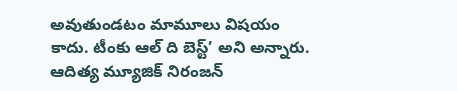అవుతుండటం మామూలు విషయం కాదు. టీంకు ఆల్ ది బెస్ట్’ అని అన్నారు.
ఆదిత్య మ్యూజిక్ నిరంజన్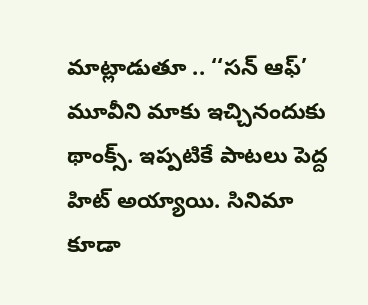మాట్లాడుతూ .. ‘‘సన్ ఆఫ్’ మూవీని మాకు ఇచ్చినందుకు థాంక్స్. ఇప్పటికే పాటలు పెద్ద హిట్ అయ్యాయి. సినిమా కూడా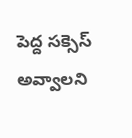పెద్ద సక్సెస్ అవ్వాలని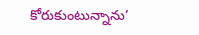కోరుకుంటున్నాను’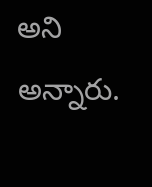అని అన్నారు.